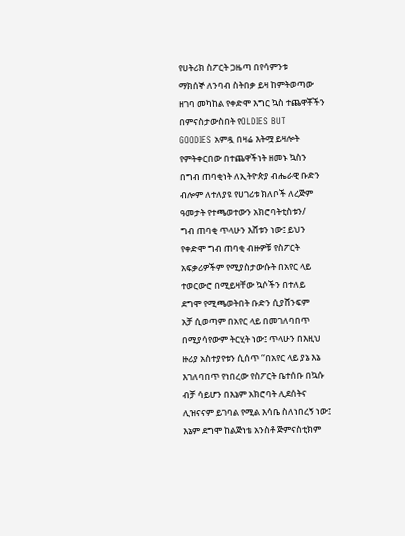የሀትሪክ ስፖርት ጋዜጣ በየሳምንቱ
ማክሰኞ ለንባብ ስትበቃ ይዛ ከምትወጣው
ዘገባ መካከል የቀድሞ እግር ኳስ ተጨዋቾችን
በምናስታውስበት የOLDIES BUT
GOODIES አምዷ በዛሬ እትሟ ይዛሎት
የምትቀርበው በተጨዋችነት ዘመኑ ኳስን
በግብ ጠባቂነት ለኢትዮጵያ ብሔራዊ ቡድን
ብሎም ለተለያዩ የሀገሪቱ ክለቦች ለረጅም
ዓመታት የተጫወተውን አክሮባትቲስቱን/
ግብ ጠባቂ ጥላሁን እሸቱን ነው፤ ይህን
የቀድሞ ግብ ጠባቂ ብዙዎቹ የስፖርት
አፍቃሪዎችም የሚያስታውሱት በአየር ላይ
ተወርውሮ በሚይዛቸው ኳሶችን በተለይ
ደግሞ የሚጫወትበት ቡድን ሲያሸንፍም
አቻ ሲወጣም በአየር ላይ በመገለባበጥ
በሚያሳየውም ትርሂት ነው፤ ጥላሁን በእዚህ
ዙሪያ አስተያየቱን ሲሰጥ ‘‘በአየር ላይ ያኔ እኔ
እገለባበጥ የነበረው የስፖርት ቤተሰቡ በኳሱ
ብቻ ሳይሆን በእኔም አክሮባት ሊደሰትና
ሊዝናናም ይገባል የሚል እሳቤ ስለነበረኝ ነው፤
እኔም ደግሞ ከልጅነቴ አንስቶ ጅምናስቲክም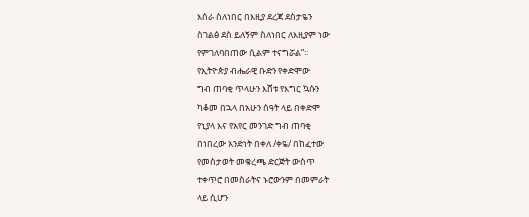እሰራ ስለነበር በእዚያ ደረጃ ደስታዬን
ስገልፅ ደስ ይለኝም ስለነበር ለእዚያም ነው
የምገለባበጠው ሲልም ተናግሯል”፡፡
የኢትዮጵያ ብሔራዊ ቡድን የቀድሞው
ግብ ጠባቂ ጥላሁን እሸቱ የእግር ኳሱን
ካቆመ በኋላ በአሁን ሰዓት ላይ በቀድሞ
የኒያላ እና የአየር መንገድ ግብ ጠባቂ
በነበረው አንድነት በቀለ /ቀዬ/ በከፈተው
የመስታወት መቁረጫ ድርጅት ውስጥ
ተቀጥሮ በመስራትና ኑሮውንም በመምራት
ላይ ሲሆን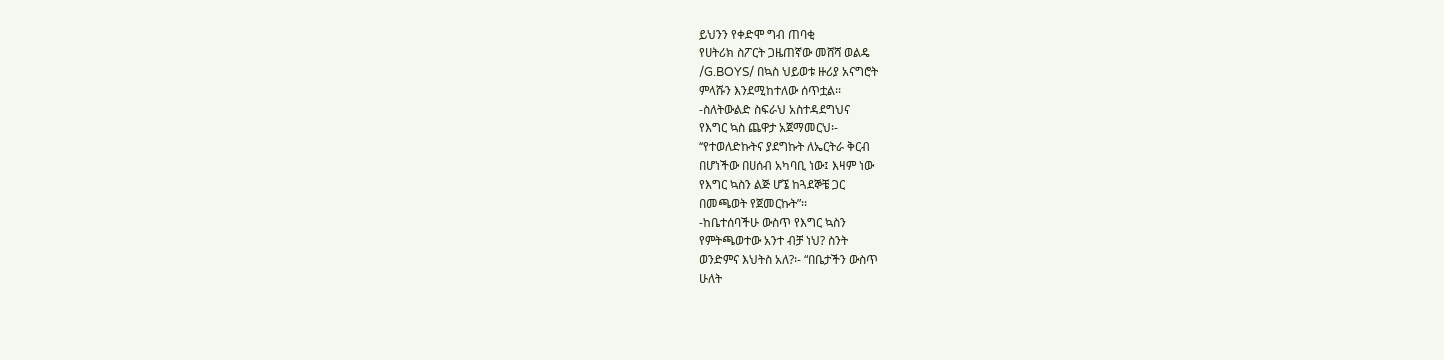ይህንን የቀድሞ ግብ ጠባቂ
የሀትሪክ ስፖርት ጋዜጠኛው መሸሻ ወልዴ
/G.BOYS/ በኳስ ህይወቱ ዙሪያ አናግሮት
ምላሹን እንደሚከተለው ሰጥቷል፡፡
-ስለትውልድ ስፍራህ አስተዳደግህና
የእግር ኳስ ጨዋታ አጀማመርህ፡-
‘‘የተወለድኩትና ያደግኩት ለኤርትራ ቅርብ
በሆነችው በሀሰብ አካባቢ ነው፤ እዛም ነው
የእግር ኳስን ልጅ ሆኜ ከጓደኞቼ ጋር
በመጫወት የጀመርኩት”፡፡
-ከቤተሰባችሁ ውስጥ የእግር ኳስን
የምትጫወተው አንተ ብቻ ነህ? ስንት
ወንድምና እህትስ አለ?፡- “በቤታችን ውስጥ
ሁለት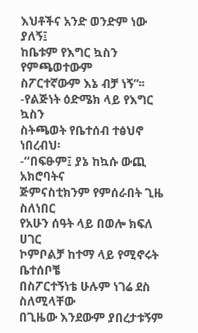እህቶችና አንድ ወንድም ነው ያለኝ፤
ከቤቱም የእግር ኳስን የምጫወተውም
ስፖርተኛውም እኔ ብቻ ነኝ”፡፡
-የልጅነት ዕድሜክ ላይ የእግር ኳስን
ስትጫወት የቤተሰብ ተፅህኖ ነበረብህ፡
-‘‘በፍፁም፤ ያኔ ከኳሱ ውጪ አክሮባትና
ጅምናስቲክንም የምሰራበት ጊዜ ስለነበር
የአሁን ሰዓት ላይ በወሎ ክፍለ ሀገር
ኮምቦልቻ ከተማ ላይ የሚኖሩት ቤተሰቦቼ
በስፖርተኝነቴ ሁሉም ነገሬ ደስ ስለሚላቸው
በጊዜው እንደውም ያበረታቱኝም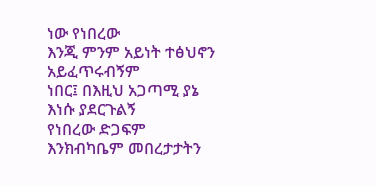ነው የነበረው
እንጂ ምንም አይነት ተፅህኖን አይፈጥሩብኝም
ነበር፤ በእዚህ አጋጣሚ ያኔ እነሱ ያደርጉልኝ
የነበረው ድጋፍም እንክብካቤም መበረታታትን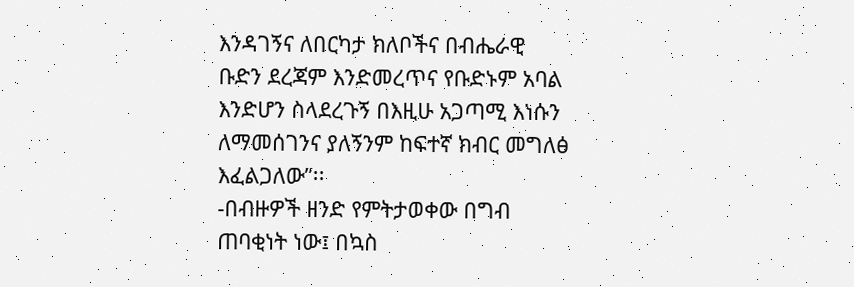እንዳገኝና ለበርካታ ክለቦችና በብሔራዊ
ቡድን ደረጃም እንድመረጥና የቡድኑም አባል
እንድሆን ስላደረጉኝ በእዚሁ አጋጣሚ እነሱን
ለማመሰገንና ያለኝንም ከፍተኛ ክብር መግለፅ
እፈልጋለው”፡፡
-በብዙዎች ዘንድ የምትታወቀው በግብ
ጠባቂነት ነው፤ በኳስ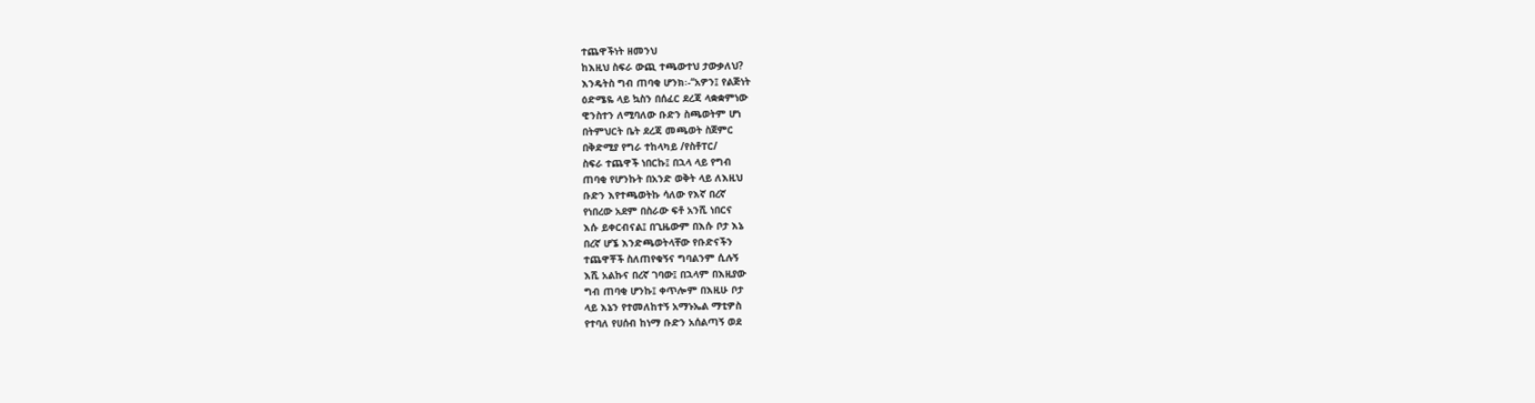ተጨዋችነት ዘመንህ
ከእዚህ ስፍራ ውጪ ተጫውተህ ታውቃለህ?
እንዴትስ ግብ ጠባቂ ሆንክ፡-‘‘አዎን፤ የልጅነት
ዕድሜዬ ላይ ኳስን በሰፈር ደረጃ ላቋቋምነው
ዊንስተን ለሚባለው ቡድን ስጫወትም ሆነ
በትምህርት ቤት ደረጃ መጫወት ስጀምር
በቅድሚያ የግራ ተከላካይ /የስቶፐር/
ስፍራ ተጨዋች ነበርኩ፤ በኋላ ላይ የግብ
ጠባቂ የሆንኩት በአንድ ወቅት ላይ ለእዚህ
ቡድን እየተጫወትኩ ሳለው የእኛ በረኛ
የነበረው አደም በስራው ፍቶ አንሺ ነበርና
እሱ ይቀርብናል፤ በጊዜውም በእሱ ቦታ እኔ
በረኛ ሆኜ እንድጫወትላቸው የቡድናችን
ተጨዋቾች ስለጠየቁኝና ግባልንም ሲሉኝ
እሺ አልኩና በረኛ ገባው፤ በኋላም በእዚያው
ግብ ጠባቂ ሆንኩ፤ ቀጥሎም በእዚሁ ቦታ
ላይ እኔን የተመለከተኝ አማኑኤል ማቲዎስ
የተባለ የሀሰብ ከነማ ቡድን አሰልጣኝ ወደ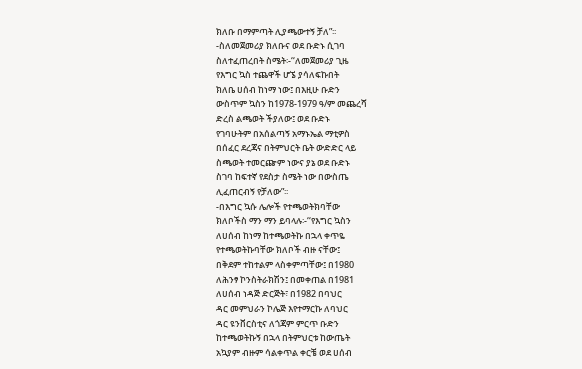ክለቡ በማምጣት ሊያጫውተኝ ቻለ”፡፡
-ስለመጀመሪያ ክለቡና ወደ ቡድኑ ሲገባ
ስለተፈጠረበት ስሜት፡-‘‘ለመጀመሪያ ጊዜ
የእግር ኳስ ተጨዋች ሆኜ ያሳለፍኩበት
ክለቤ ሀሰብ ከነማ ነው፤ በእዚሁ ቡድን
ውስጥም ኳስን ከ1978-1979 ዓ/ም መጨረሻ
ድረስ ልጫወት ችያለው፤ ወደ ቡድኑ
የገባሁትም በአሰልጣኝ አማኑኤል ማቲዎስ
በሰፈር ደረጃና በትምህርት ቤት ውድድር ላይ
ስጫወት ተመርጬም ነውና ያኔ ወደ ቡድኑ
ስገባ ከፍተኛ የደስታ ስሜት ነው በውስጤ
ሊፈጠርብኝ የቻለው”፡፡
-በእግር ኳሱ ሌሎች የተጫወትክባቸው
ክለቦችስ ማን ማን ይባላሉ፡-‘‘የእግር ኳስን
ለሀሰብ ከነማ ከተጫወትኩ በኋላ ቀጥዬ
የተጫወትኩባቸው ክለቦች ብዙ ናቸው፤
በቅደም ተከተልም ላስቀምጣቸው፤ በ1980
ለሕንፃ ኮንስትራክሽን፤ በመቀጠል በ1981
ለሀሰብ ነዳጅ ድርጅት፣ በ1982 በባህር
ዳር መምህራን ኮሌጅ እየተማርኩ ለባህር
ዳር ዩንቨርስቲና ለጎጃም ምርጥ ቡድን
ከተጫወትኩኝ በኋላ በትምህርቱ ከውጤት
አኳያም ብዙም ሳልቀጥል ቀርቼ ወደ ሀሰብ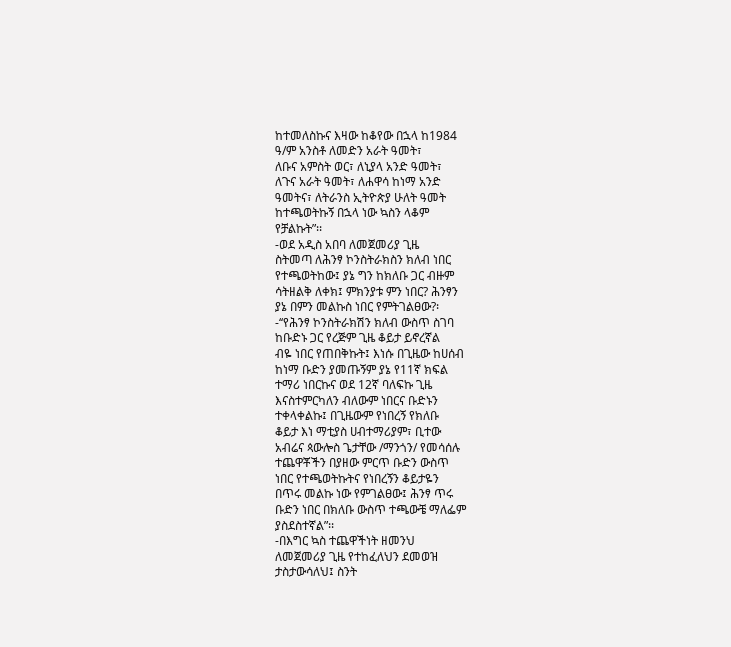ከተመለስኩና እዛው ከቆየው በኋላ ከ1984
ዓ/ም አንስቶ ለመድን አራት ዓመት፣
ለቡና አምስት ወር፣ ለኒያላ አንድ ዓመት፣
ለጉና አራት ዓመት፣ ለሐዋሳ ከነማ አንድ
ዓመትና፣ ለትራንስ ኢትዮጵያ ሁለት ዓመት
ከተጫወትኩኝ በኋላ ነው ኳስን ላቆም
የቻልኩት”፡፡
-ወደ አዲስ አበባ ለመጀመሪያ ጊዜ
ስትመጣ ለሕንፃ ኮንስትራክስን ክለብ ነበር
የተጫወትከው፤ ያኔ ግን ከክለቡ ጋር ብዙም
ሳትዘልቅ ለቀክ፤ ምክንያቱ ምን ነበር? ሕንፃን
ያኔ በምን መልኩስ ነበር የምትገልፀው?፡
-‘‘የሕንፃ ኮንስትራክሽን ክለብ ውስጥ ስገባ
ከቡድኑ ጋር የረጅም ጊዜ ቆይታ ይኖረኛል
ብዬ ነበር የጠበቅኩት፤ እነሱ በጊዜው ከሀሰብ
ከነማ ቡድን ያመጡኝም ያኔ የ11ኛ ክፍል
ተማሪ ነበርኩና ወደ 12ኛ ባለፍኩ ጊዜ
እናስተምርካለን ብለውም ነበርና ቡድኑን
ተቀላቀልኩ፤ በጊዜውም የነበረኝ የክለቡ
ቆይታ እነ ማቲያስ ሀብተማሪያም፣ ቢተው
አብሬና ጳውሎስ ጌታቸው /ማንጎን/ የመሳሰሉ
ተጨዋቾችን በያዘው ምርጥ ቡድን ውስጥ
ነበር የተጫወትኩትና የነበረኝን ቆይታዬን
በጥሩ መልኩ ነው የምገልፀው፤ ሕንፃ ጥሩ
ቡድን ነበር በክለቡ ውስጥ ተጫውቼ ማለፌም
ያስደስተኛል”፡፡
-በእግር ኳስ ተጨዋችነት ዘመንህ
ለመጀመሪያ ጊዜ የተከፈለህን ደመወዝ
ታስታውሳለህ፤ ስንት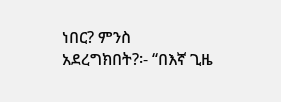ነበር? ምንስ
አደረግክበት?፡- ‘‘በእኛ ጊዜ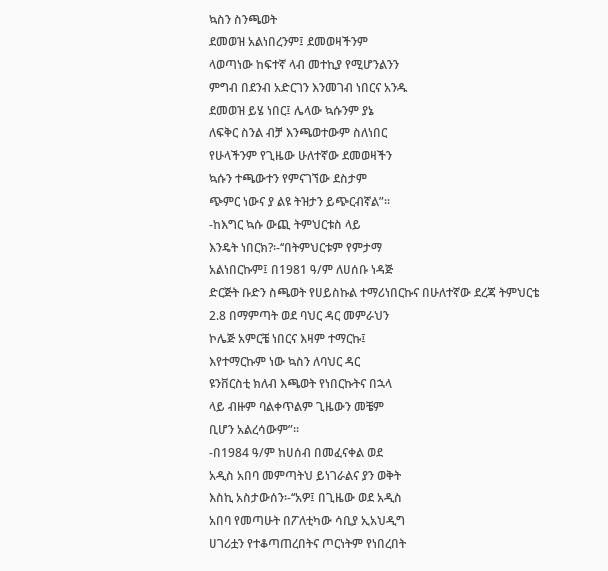ኳስን ስንጫወት
ደመወዝ አልነበረንም፤ ደመወዛችንም
ላወጣነው ከፍተኛ ላብ መተኪያ የሚሆንልንን
ምግብ በደንብ አድርገን እንመገብ ነበርና አንዱ
ደመወዝ ይሄ ነበር፤ ሌላው ኳሱንም ያኔ
ለፍቅር ስንል ብቻ እንጫወተውም ስለነበር
የሁላችንም የጊዜው ሁለተኛው ደመወዛችን
ኳሱን ተጫውተን የምናገኘው ደስታም
ጭምር ነውና ያ ልዩ ትዝታን ይጭርብኛል”፡፡
-ከእግር ኳሱ ውጪ ትምህርቱስ ላይ
እንዴት ነበርክ?፡-‘‘በትምህርቱም የምታማ
አልነበርኩም፤ በ1981 ዓ/ም ለሀሰቡ ነዳጅ
ድርጅት ቡድን ስጫወት የሀይስኩል ተማሪነበርኩና በሁለተኛው ደረጃ ትምህርቴ
2.8 በማምጣት ወደ ባህር ዳር መምራህን
ኮሌጅ አምርቼ ነበርና እዛም ተማርኩ፤
እየተማርኩም ነው ኳስን ለባህር ዳር
ዩንቨርስቲ ክለብ እጫወት የነበርኩትና በኋላ
ላይ ብዙም ባልቀጥልም ጊዜውን መቼም
ቢሆን አልረሳውም”፡፡
-በ1984 ዓ/ም ከሀሰብ በመፈናቀል ወደ
አዲስ አበባ መምጣትህ ይነገራልና ያን ወቅት
እስኪ አስታውሰን፡-‘‘አዎ፤ በጊዜው ወደ አዲስ
አበባ የመጣሁት በፖለቲካው ሳቢያ ኢአህዲግ
ሀገሪቷን የተቆጣጠረበትና ጦርነትም የነበረበት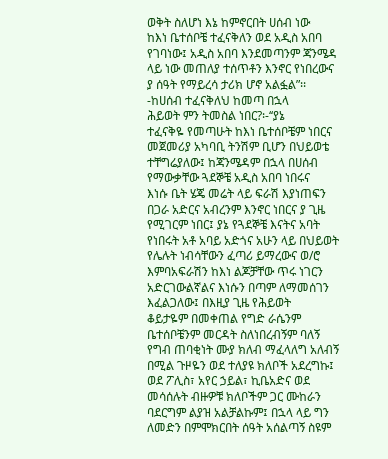ወቅት ስለሆነ እኔ ከምኖርበት ሀሰብ ነው
ከእነ ቤተሰቦቼ ተፈናቅለን ወደ አዲስ አበባ
የገባነው፤ አዲስ አበባ እንደመጣንም ጃንሜዳ
ላይ ነው መጠለያ ተሰጥቶን እንኖር የነበረውና
ያ ሰዓት የማይረሳ ታሪክ ሆኖ አልፏል”፡፡
-ከሀሰብ ተፈናቅለህ ከመጣ በኋላ
ሕይወት ምን ትመስል ነበር?፡-‘‘ያኔ
ተፈናቅዬ የመጣሁት ከእነ ቤተሰቦቼም ነበርና
መጀመሪያ አካባቢ ትንሽም ቢሆን በህይወቴ
ተቸግሬያለው፤ ከጃንሜዳም በኋላ በሀሰብ
የማውቃቸው ጓደኞቼ አዲስ አበባ ነበሩና
እነሱ ቤት ሄጄ መሬት ላይ ፍራሽ እያነጠፍን
በጋራ አድርና አብረንም እንኖር ነበርና ያ ጊዜ
የሚገርም ነበር፤ ያኔ የጓደኞቼ እናትና አባት
የነበሩት አቶ አባይ አድጎና አሁን ላይ በህይወት
የሌሉት ነብሳቸውን ፈጣሪ ይማረውና ወ/ሮ
እምባአፍራሽን ከእነ ልጆቻቸው ጥሩ ነገርን
አድርገውልኛልና እነሱን በጣም ለማመሰገን
እፈልጋለው፤ በእዚያ ጊዜ የሕይወት
ቆይታዬም በመቀጠል የግድ ራሴንም
ቤተሰቦቼንም መርዳት ስለነበረብኝም ባለኝ
የግብ ጠባቂነት ሙያ ክለብ ማፈላለግ አለብኝ
በሚል ጉዞዬን ወደ ተለያዩ ክለቦች አደረግኩ፤
ወደ ፖሊስ፣ አየር ኃይል፣ ኪቤአድና ወደ
መሳሰሉት ብዙዎቹ ክለቦችም ጋር ሙከራን
ባደርግም ልያዝ አልቻልኩም፤ በኋላ ላይ ግን
ለመድን በምሞክርበት ሰዓት አሰልጣኝ ስዩም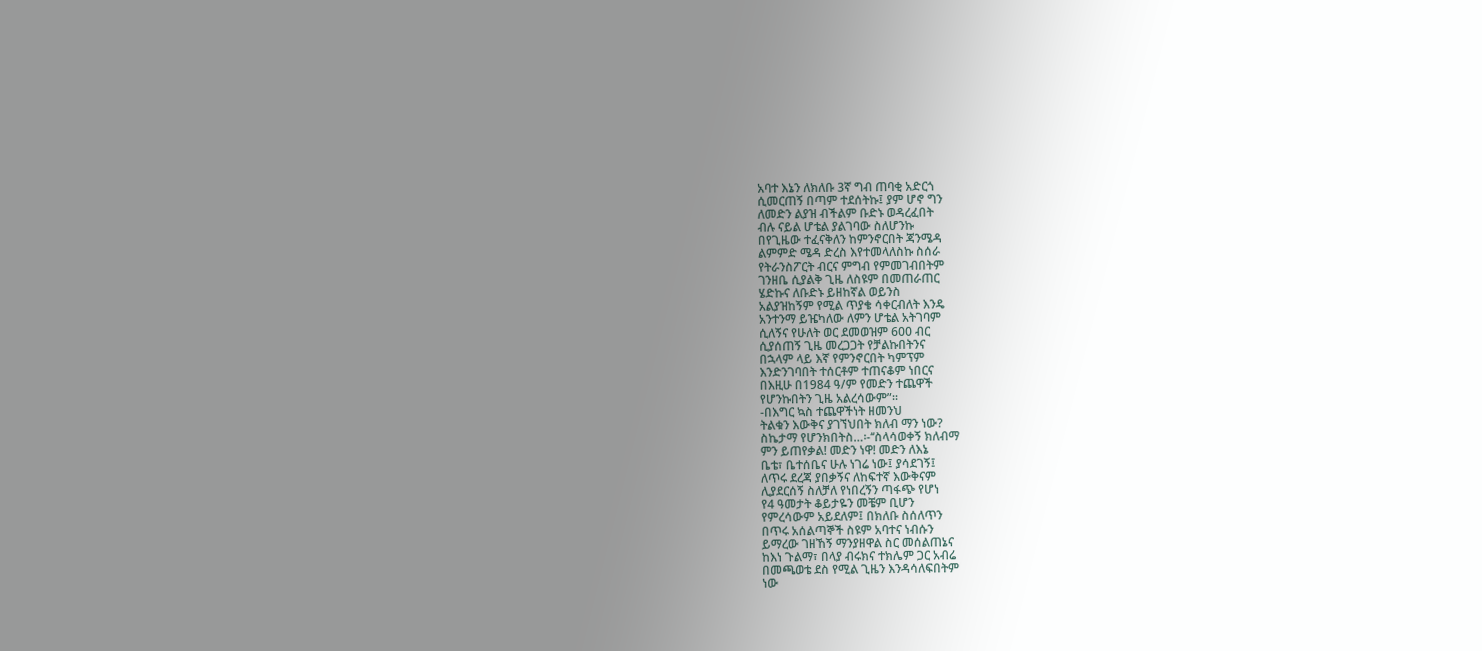አባተ እኔን ለክለቡ 3ኛ ግብ ጠባቂ አድርጎ
ሲመርጠኝ በጣም ተደሰትኩ፤ ያም ሆኖ ግን
ለመድን ልያዝ ብችልም ቡድኑ ወዳረፈበት
ብሉ ናይል ሆቴል ያልገባው ስለሆንኩ
በየጊዜው ተፈናቅለን ከምንኖርበት ጃንሜዳ
ልምምድ ሜዳ ድረስ እየተመላለስኩ ስሰራ
የትራንስፖርት ብርና ምግብ የምመገብበትም
ገንዘቤ ሲያልቅ ጊዜ ለስዩም በመጠራጠር
ሄድኩና ለቡድኑ ይዘከኛል ወይንስ
አልያዝከኝም የሚል ጥያቄ ሳቀርብለት እንዴ
አንተንማ ይዤካለው ለምን ሆቴል አትገባም
ሲለኝና የሁለት ወር ደመወዝም 600 ብር
ሲያሰጠኝ ጊዜ መረጋጋት የቻልኩበትንና
በኋላም ላይ እኛ የምንኖርበት ካምፕም
እንድንገባበት ተሰርቶም ተጠናቆም ነበርና
በእዚሁ በ1984 ዓ/ም የመድን ተጨዋች
የሆንኩበትን ጊዜ አልረሳውም”፡፡
-በእግር ኳስ ተጨዋችነት ዘመንህ
ትልቁን እውቅና ያገኘህበት ክለብ ማን ነው?
ስኬታማ የሆንክበትስ…፡-‘‘ስላሳወቀኝ ክለብማ
ምን ይጠየቃል! መድን ነዋ! መድን ለእኔ
ቤቴ፣ ቤተሰቤና ሁሉ ነገሬ ነው፤ ያሳደገኝ፤
ለጥሩ ደረጃ ያበቃኝና ለከፍተኛ እውቅናም
ሊያደርሰኝ ስለቻለ የነበረኝን ጣፋጭ የሆነ
የ4 ዓመታት ቆይታዬን መቼም ቢሆን
የምረሳውም አይደለም፤ በክለቡ ስሰለጥን
በጥሩ አሰልጣኞች ስዩም አባተና ነብሱን
ይማረው ገዘኸኝ ማንያዘዋል ስር መሰልጠኔና
ከእነ ጉልማ፣ በላያ ብሩክና ተክሌም ጋር አብሬ
በመጫወቴ ደስ የሚል ጊዜን እንዳሳለፍበትም
ነው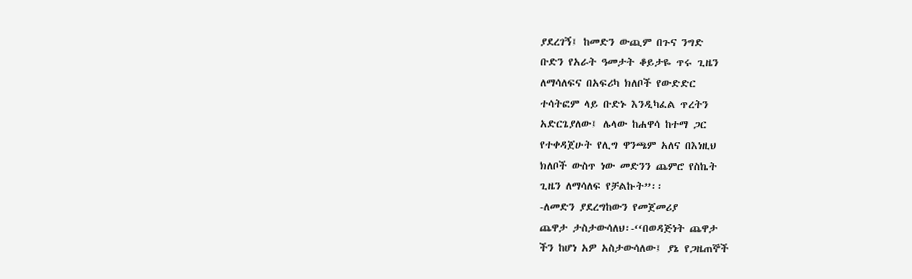ያደረገኝ፤ ከመድን ውጪም በጉና ንግድ
ቡድን የአራት ዓመታት ቆይታዬ ጥሩ ጊዜን
ለማሳለፍና በአፍሪካ ክለቦች የውድድር
ተሳትፎም ላይ ቡድኑ እንዲካፈል ጥረትን
አድርጌያለው፤ ሌላው ከሐዋሳ ከተማ ጋር
የተቀዳጀሁት የሊግ ዋንጫም አለና በእነዚህ
ክለቦች ውስጥ ነው መድንን ጨምሮ የስኬት
ጊዜን ለማሳለፍ የቻልኩት”፡፡
-ለመድን ያደረግከውን የመጀመሪያ
ጨዋታ ታስታውሳለህ፡-‘‘በወዳጅነት ጨዋታ
ችን ከሆነ አዎ አስታውሳለው፤ ያኔ የጋዜጠኞች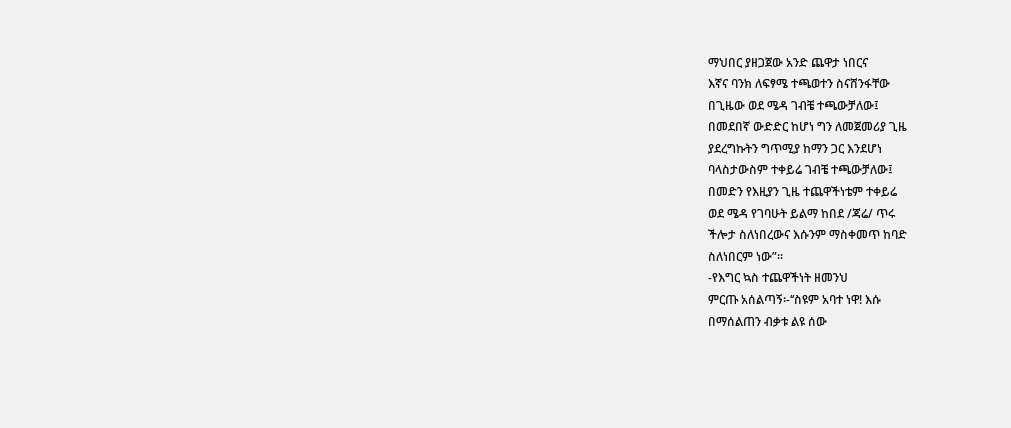ማህበር ያዘጋጀው አንድ ጨዋታ ነበርና
እኛና ባንክ ለፍፃሜ ተጫወተን ስናሸንፋቸው
በጊዜው ወደ ሜዳ ገብቼ ተጫውቻለው፤
በመደበኛ ውድድር ከሆነ ግን ለመጀመሪያ ጊዜ
ያደረግኩትን ግጥሚያ ከማን ጋር እንደሆነ
ባላስታውስም ተቀይሬ ገብቼ ተጫውቻለው፤
በመድን የእዚያን ጊዜ ተጨዋችነቴም ተቀይሬ
ወደ ሜዳ የገባሁት ይልማ ከበደ /ጃሬ/ ጥሩ
ችሎታ ስለነበረውና እሱንም ማስቀመጥ ከባድ
ስለነበርም ነው”፡፡
-የእግር ኳስ ተጨዋችነት ዘመንህ
ምርጡ አሰልጣኝ፡-‘‘ስዩም አባተ ነዋ! እሱ
በማሰልጠን ብቃቱ ልዩ ሰው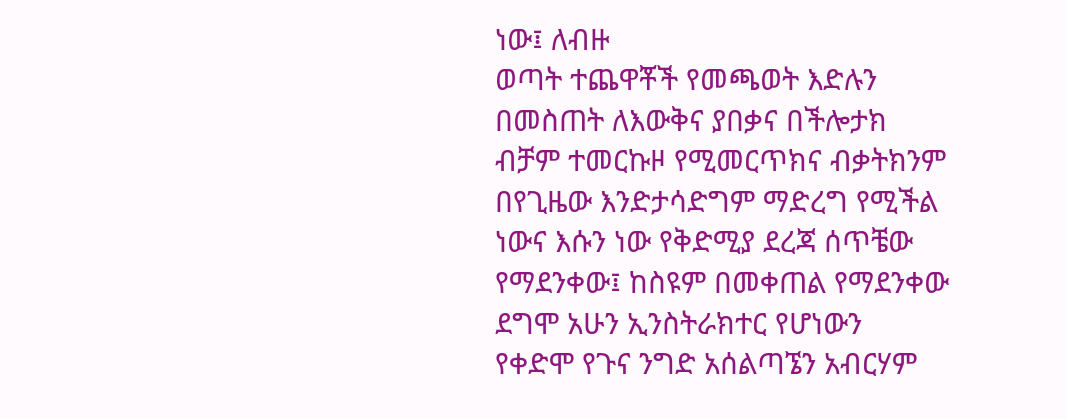ነው፤ ለብዙ
ወጣት ተጨዋቾች የመጫወት እድሉን
በመስጠት ለእውቅና ያበቃና በችሎታክ
ብቻም ተመርኩዞ የሚመርጥክና ብቃትክንም
በየጊዜው እንድታሳድግም ማድረግ የሚችል
ነውና እሱን ነው የቅድሚያ ደረጃ ሰጥቼው
የማደንቀው፤ ከስዩም በመቀጠል የማደንቀው
ደግሞ አሁን ኢንስትራክተር የሆነውን
የቀድሞ የጉና ንግድ አሰልጣኜን አብርሃም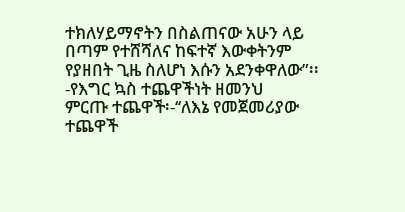ተክለሃይማኖትን በስልጠናው አሁን ላይ
በጣም የተሸሻለና ከፍተኛ እውቀትንም
የያዘበት ጊዜ ስለሆነ እሱን አደንቀዋለው”፡፡
-የእግር ኳስ ተጨዋችነት ዘመንህ
ምርጡ ተጨዋች፡-‘‘ለእኔ የመጀመሪያው
ተጨዋች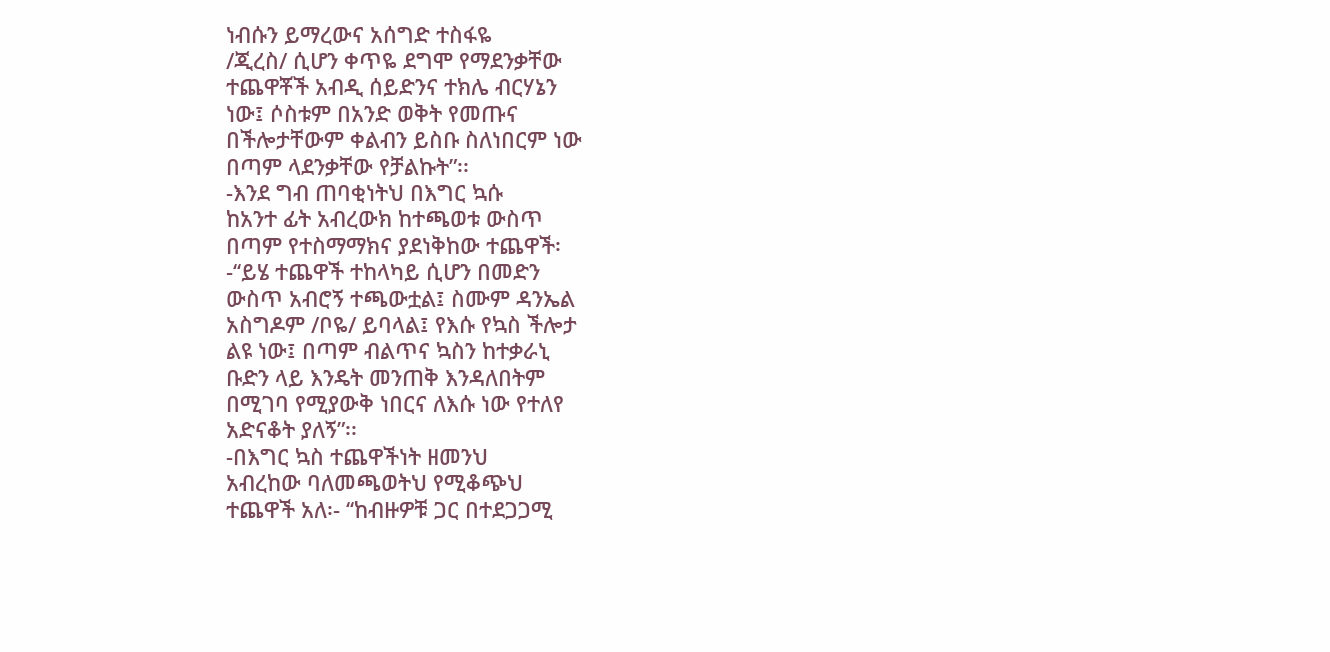ነብሱን ይማረውና አሰግድ ተስፋዬ
/ጂረስ/ ሲሆን ቀጥዬ ደግሞ የማደንቃቸው
ተጨዋቾች አብዲ ሰይድንና ተክሌ ብርሃኔን
ነው፤ ሶስቱም በአንድ ወቅት የመጡና
በችሎታቸውም ቀልብን ይስቡ ስለነበርም ነው
በጣም ላደንቃቸው የቻልኩት”፡፡
-እንደ ግብ ጠባቂነትህ በእግር ኳሱ
ከአንተ ፊት አብረውክ ከተጫወቱ ውስጥ
በጣም የተስማማክና ያደነቅከው ተጨዋች፡
-‘‘ይሄ ተጨዋች ተከላካይ ሲሆን በመድን
ውስጥ አብሮኝ ተጫውቷል፤ ስሙም ዳንኤል
አስግዶም /ቦዬ/ ይባላል፤ የእሱ የኳስ ችሎታ
ልዩ ነው፤ በጣም ብልጥና ኳስን ከተቃራኒ
ቡድን ላይ እንዴት መንጠቅ እንዳለበትም
በሚገባ የሚያውቅ ነበርና ለእሱ ነው የተለየ
አድናቆት ያለኝ”፡፡
-በእግር ኳስ ተጨዋችነት ዘመንህ
አብረከው ባለመጫወትህ የሚቆጭህ
ተጨዋች አለ፡- ‘‘ከብዙዎቹ ጋር በተደጋጋሚ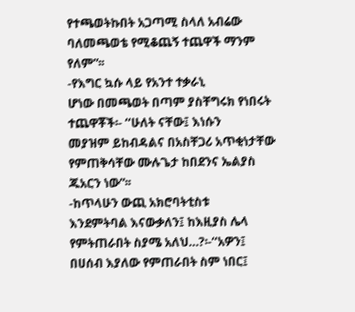የተጫወትኩበት አጋጣሚ ስላለ አብሬው
ባለመጫወቴ የሚቆጨኝ ተጨዋች ማንም
የለም”፡፡
-የእግር ኳሱ ላይ የአንተ ተቃራኒ
ሆነው በመጫወት በጣም ያስቸግሩክ የነበሩት
ተጨዋቾች፡- ‘‘ሁለት ናቸው፤ እነሱን
መያዝም ይከብዳልና በአስቸጋሪ አጥቂነታቸው
የምጠቅሳቸው ሙሉጌታ ከበደንና ኤልያስ
ጁአርን ነው”፡፡
-ከጥላሁን ውጪ አክሮባትቲስቱ
እንደምትባል እናውቃለን፤ ከእዚያስ ሌላ
የምትጠራበት ስያሜ አለህ…?፡-‘‘አዎን፤
በሀሰብ እያለው የምጠራበት ስም ነበር፤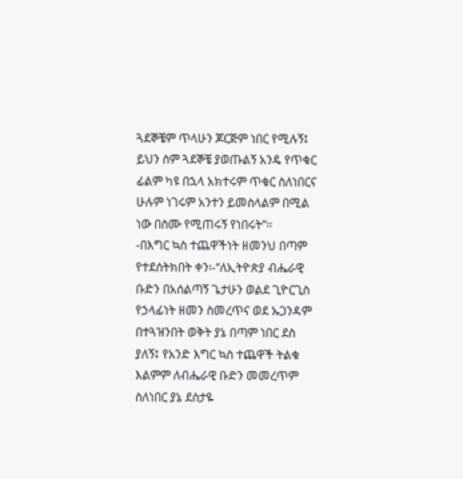ጓደኞቼም ጥላሁን ጆርጅም ነበር የሚሉኝ፤
ይህን ስም ጓደኞቼ ያወጡልኝ አንዴ የጥቁር
ፊልም ካዩ በኋላ አክተሩም ጥቁር ስለነበርና
ሁሉም ነገሩም አንተን ይመስላልም በሚል
ነው በስሙ የሚጠሩኝ የነበሩት”፡፡
-በእግር ኳስ ተጨዋችነት ዘመንህ በጣም
የተደሰትክበት ቀን፡-‘‘ለኢትዮጵያ ብሔራዊ
ቡድን በአሰልጣኝ ጌታሁን ወልደ ጊዮርጊስ
የኃላፊነት ዘመን ስመረጥና ወደ ኡጋንዳም
በተጓዝንበት ወቅት ያኔ በጣም ነበር ደስ
ያለኝ፤ የአንድ እግር ኳስ ተጨዋች ትልቁ
እልምም ለብሔራዊ ቡድን መመረጥም
ስለነበር ያኔ ደስታዬ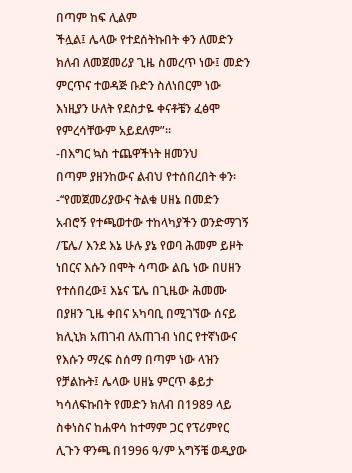በጣም ከፍ ሊልም
ችሏል፤ ሌላው የተደሰትኩበት ቀን ለመድን
ክለብ ለመጀመሪያ ጊዜ ስመረጥ ነው፤ መድን
ምርጥና ተወዳጅ ቡድን ስለነበርም ነው
እነዚያን ሁለት የደስታዬ ቀናቶቼን ፈፅሞ
የምረሳቸውም አይደለም”፡፡
-በእግር ኳስ ተጨዋችነት ዘመንህ
በጣም ያዘንከውና ልብህ የተሰበረበት ቀን፡
-‘‘የመጀመሪያውና ትልቁ ሀዘኔ በመድን
አብሮኝ የተጫወተው ተከላካያችን ወንድማገኝ
/ፔሌ/ እንደ እኔ ሁሉ ያኔ የወባ ሕመም ይዞት
ነበርና እሱን በሞት ሳጣው ልቤ ነው በሀዘን
የተሰበረው፤ እኔና ፔሌ በጊዜው ሕመሙ
በያዘን ጊዜ ቀበና አካባቢ በሚገኘው ሰናይ
ክሊኒክ አጠገብ ለአጠገብ ነበር የተኛነውና
የእሱን ማረፍ ስሰማ በጣም ነው ላዝን
የቻልኩት፤ ሌላው ሀዘኔ ምርጥ ቆይታ
ካሳለፍኩበት የመድን ክለብ በ1989 ላይ
ስቀነስና ከሐዋሳ ከተማም ጋር የፕሪምየር
ሊጉን ዋንጫ በ1996 ዓ/ም አግኝቼ ወዲያው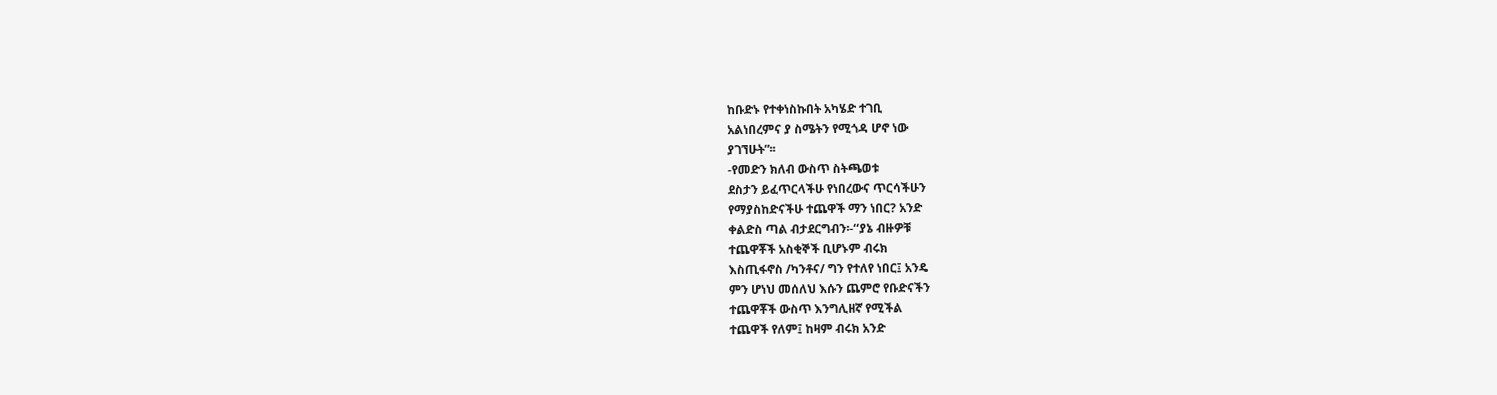ከቡድኑ የተቀነስኩበት አካሄድ ተገቢ
አልነበረምና ያ ስሜትን የሚጎዳ ሆኖ ነው
ያገኘሁት”፡፡
-የመድን ክለብ ውስጥ ስትጫወቱ
ደስታን ይፈጥርላችሁ የነበረውና ጥርሳችሁን
የማያስከድናችሁ ተጨዋች ማን ነበር? አንድ
ቀልድስ ጣል ብታደርግብን፡-‘‘ያኔ ብዙዎቹ
ተጨዋቾች አስቂኞች ቢሆኑም ብሩክ
እስጢፋኖስ /ካንቶና/ ግን የተለየ ነበር፤ አንዴ
ምን ሆነህ መሰለህ እሱን ጨምሮ የቡድናችን
ተጨዋቾች ውስጥ እንግሊዘኛ የሚችል
ተጨዋች የለም፤ ከዛም ብሩክ አንድ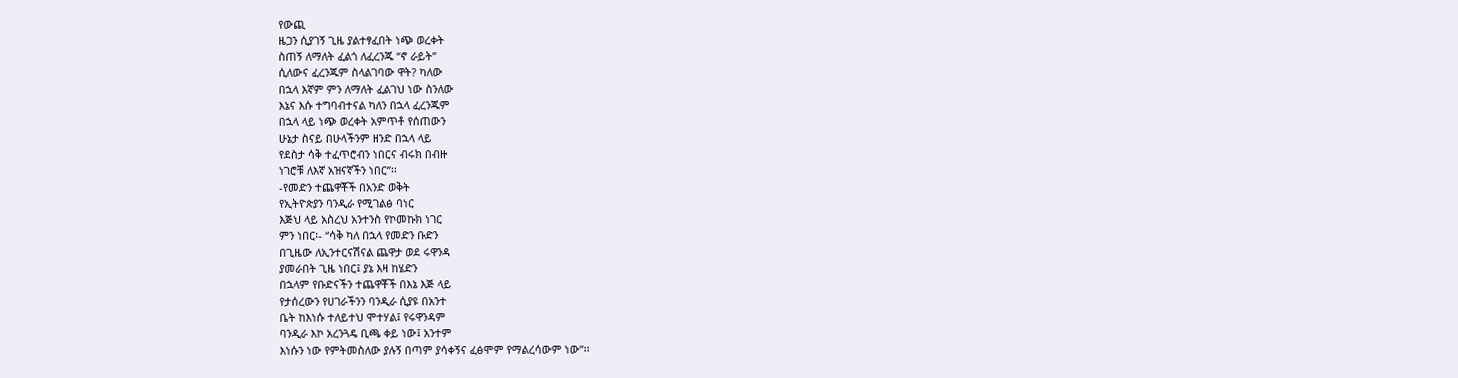የውጪ
ዜጋን ሲያገኝ ጊዜ ያልተፃፈበት ነጭ ወረቀት
ስጠኝ ለማለት ፈልጎ ለፈረንጁ ‘‘ኖ ራይት”
ሲለውና ፈረንጁም ስላልገባው ዋት? ካለው
በኋላ እኛም ምን ለማለት ፈልገህ ነው ስንለው
እኔና እሱ ተግባብተናል ካለን በኋላ ፈረንጁም
በኋላ ላይ ነጭ ወረቀት አምጥቶ የሰጠውን
ሁኔታ ስናይ በሁላችንም ዘንድ በኋላ ላይ
የደስታ ሳቅ ተፈጥሮብን ነበርና ብሩክ በብዙ
ነገሮቹ ለእኛ አዝናኛችን ነበር”፡፡
-የመድን ተጨዋቾች በአንድ ወቅት
የኢትዮጵያን ባንዲራ የሚገልፅ ባነር
እጅህ ላይ አስረህ አንተንስ የኮመኩክ ነገር
ምን ነበር፡- “ሳቅ ካለ በኋላ የመድን ቡድን
በጊዜው ለኢንተርናሽናል ጨዋታ ወደ ሩዋንዳ
ያመራበት ጊዜ ነበር፤ ያኔ እዛ ከሄድን
በኋላም የቡድናችን ተጨዋቾች በእኔ እጅ ላይ
የታሰረውን የሀገራችንን ባንዲራ ሲያዩ በአንተ
ቤት ከእነሱ ተለይተህ ሞተሃል፤ የሩዋንዳም
ባንዲራ እኮ አረንጓዴ ቢጫ ቀይ ነው፤ አንተም
እነሱን ነው የምትመስለው ያሉኝ በጣም ያሳቀኝና ፈፅሞም የማልረሳውም ነው”፡፡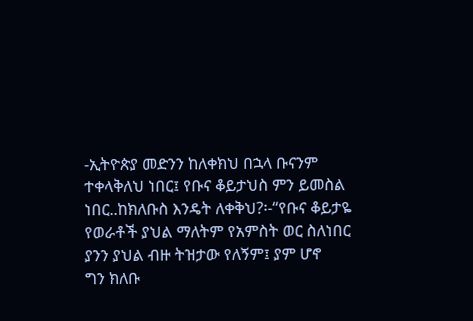-ኢትዮጵያ መድንን ከለቀክህ በኋላ ቡናንም
ተቀላቅለህ ነበር፤ የቡና ቆይታህስ ምን ይመስል
ነበር..ከክለቡስ እንዴት ለቀቅህ?፡-‘‘የቡና ቆይታዬ
የወራቶች ያህል ማለትም የአምስት ወር ስለነበር
ያንን ያህል ብዙ ትዝታው የለኝም፤ ያም ሆኖ
ግን ክለቡ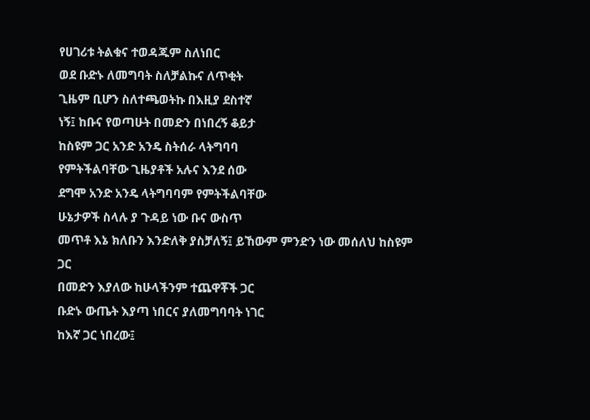የሀገሪቱ ትልቁና ተወዳጁም ስለነበር
ወደ ቡድኑ ለመግባት ስለቻልኩና ለጥቂት
ጊዜም ቢሆን ስለተጫወትኩ በእዚያ ደስተኛ
ነኝ፤ ከቡና የወጣሁት በመድን በነበረኝ ቆይታ
ከስዩም ጋር አንድ አንዴ ስትሰራ ላትግባባ
የምትችልባቸው ጊዜያቶች አሉና እንደ ሰው
ደግሞ አንድ አንዴ ላትግባባም የምትችልባቸው
ሁኔታዎች ስላሉ ያ ጉዳይ ነው ቡና ውስጥ
መጥቶ እኔ ክለቡን እንድለቅ ያስቻለኝ፤ ይኸውም ምንድን ነው መሰለህ ከስዩም ጋር
በመድን እያለው ከሁላችንም ተጨዋቾች ጋር
ቡድኑ ውጤት እያጣ ነበርና ያለመግባባት ነገር
ከእኛ ጋር ነበረው፤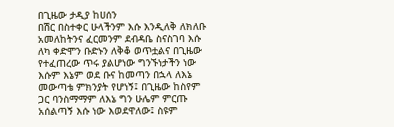በጊዜው ታዲያ ከሀሰን
በሽር በስተቀር ሁላችንም እሱ እንዲለቅ ለክለቡ
አመለከትንና ፈርመንም ደብዳቤ ስናስገባ እሱ
ለካ ቀድሞን ቡድኑን ለቅቆ ወጥቷልና በጊዜው
የተፈጠረው ጥሩ ያልሆነው ግንኙነታችን ነው
እሱም እኔም ወደ ቡና ከመጣን በኋላ ለእኔ
መውጣቴ ምክንያት የሆነኝ፤ በጊዜው ከስየም
ጋር ባንስማማም ለእኔ ግን ሁሌም ምርጡ
አሰልጣኝ እሱ ነው እወደዋለው፤ ስዩም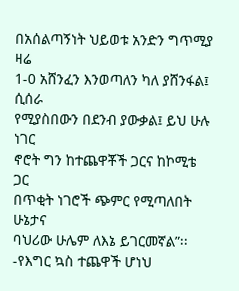በአሰልጣኝነት ህይወቱ አንድን ግጥሚያ ዛሬ
1-0 አሸንፈን እንወጣለን ካለ ያሸንፋል፤ ሲሰራ
የሚያስበውን በደንብ ያውቃል፤ ይህ ሁሉ ነገር
ኖሮት ግን ከተጨዋቾች ጋርና ከኮሚቴ ጋር
በጥቂት ነገሮች ጭምር የሚጣለበት ሁኔታና
ባህሪው ሁሌም ለእኔ ይገርመኛል”፡፡
-የእግር ኳስ ተጨዋች ሆነህ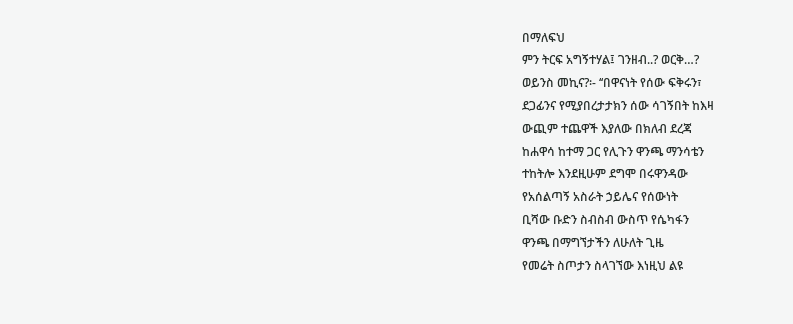በማለፍህ
ምን ትርፍ አግኝተሃል፤ ገንዘብ..? ወርቅ…?
ወይንስ መኪና?፡- ‘‘በዋናነት የሰው ፍቅሩን፣
ደጋፊንና የሚያበረታታክን ሰው ሳገኝበት ከእዛ
ውጪም ተጨዋች እያለው በክለብ ደረጃ
ከሐዋሳ ከተማ ጋር የሊጉን ዋንጫ ማንሳቴን
ተከትሎ እንደዚሁም ደግሞ በሩዋንዳው
የአሰልጣኝ አስራት ኃይሌና የሰውነት
ቢሻው ቡድን ስብስብ ውስጥ የሴካፋን
ዋንጫ በማግኘታችን ለሁለት ጊዜ
የመሬት ስጦታን ስላገኘው እነዚህ ልዩ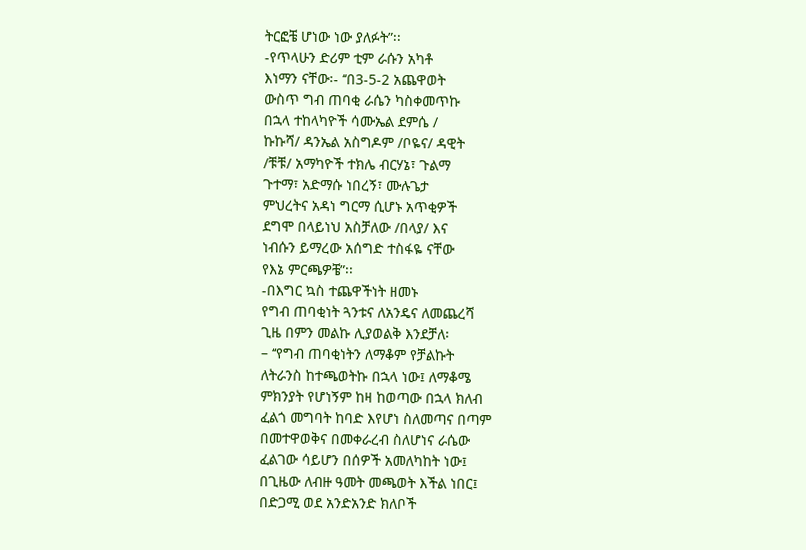ትርፎቼ ሆነው ነው ያለፉት”፡፡
-የጥላሁን ድሪም ቲም ራሱን አካቶ
እነማን ናቸው፡- ‘‘በ3-5-2 አጨዋወት
ውስጥ ግብ ጠባቂ ራሴን ካስቀመጥኩ
በኋላ ተከላካዮች ሳሙኤል ደምሴ /
ኩኩሻ/ ዳንኤል አስግዶም /ቦዬና/ ዳዊት
/ቹቹ/ አማካዮች ተክሌ ብርሃኔ፣ ጉልማ
ጉተማ፣ አድማሱ ነበረኝ፣ ሙሉጌታ
ምህረትና አዳነ ግርማ ሲሆኑ አጥቂዎች
ደግሞ በላይነህ አስቻለው /በላያ/ እና
ነብሱን ይማረው አሰግድ ተስፋዬ ናቸው
የእኔ ምርጫዎቼ”፡፡
-በእግር ኳስ ተጨዋችነት ዘመኑ
የግብ ጠባቂነት ጓንቱና ለአንዴና ለመጨረሻ
ጊዜ በምን መልኩ ሊያወልቅ እንደቻለ፡
– ‘‘የግብ ጠባቂነትን ለማቆም የቻልኩት
ለትራንስ ከተጫወትኩ በኋላ ነው፤ ለማቆሜ
ምክንያት የሆነኝም ከዛ ከወጣው በኋላ ክለብ
ፈልጎ መግባት ከባድ እየሆነ ስለመጣና በጣም
በመተዋወቅና በመቀራረብ ስለሆነና ራሴው
ፈልገው ሳይሆን በሰዎች አመለካከት ነው፤
በጊዜው ለብዙ ዓመት መጫወት እችል ነበር፤
በድጋሚ ወደ አንድአንድ ክለቦች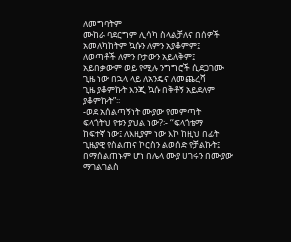ለመግባትም
ሙከራ ባደርግም ሊሳካ ስላልቻለና በሰዎች
አመለካከትም ኳሱን ለምን አያቆምም፤
ለወጣቶች ለምን ቦታውን አይለቅም፤
አይበቃውም ወይ የሚሉ ንግግሮች ሲደጋገሙ
ጊዜ ነው በኋላ ላይ ለአንዴና ለመጨረሻ
ጊዜ ያቆምኩት እንጂ ኳሱ በቅቶኝ አይደለም
ያቆምኩት”፡፡
-ወደ አሰልጣኝነት ሙያው የመምጣት
ፍላጎትህ የቱን ያህል ነው?፡- ‘‘ፍላጎቴማ
ከፍተኛ ነው፤ ለእዚያም ነው እኮ ከዚህ በፊት
ጊዜያዊ የስልጠና ኮርስን ልወሰድ የቻልኩት፤
በማሰልጠኑም ሆነ በሌላ ሙያ ሀገሩን በሙያው
ማገልገልስ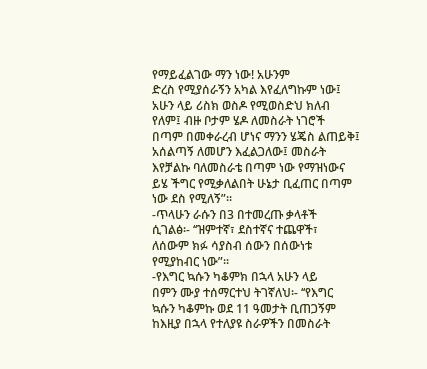የማይፈልገው ማን ነው! አሁንም
ድረስ የሚያሰራኝን አካል እየፈለግኩም ነው፤
አሁን ላይ ሪስክ ወስዶ የሚወስድህ ክለብ
የለም፤ ብዙ ቦታም ሄዶ ለመስራት ነገሮች
በጣም በመቀራረብ ሆነና ማንን ሄጄስ ልጠይቅ፤
አሰልጣኝ ለመሆን እፈልጋለው፤ መስራት
እየቻልኩ ባለመስራቴ በጣም ነው የማዝነውና
ይሄ ችግር የሚቃለልበት ሁኔታ ቢፈጠር በጣም
ነው ደስ የሚለኝ”፡፡
-ጥላሁን ራሱን በ3 በተመረጡ ቃላቶች
ሲገልፅ፡- ‘‘ዝምተኛ፣ ደስተኛና ተጨዋች፣
ለሰውም ክፉ ሳያስብ ሰውን በሰውነቱ
የሚያከብር ነው”፡፡
-የእግር ኳሱን ካቆምክ በኋላ አሁን ላይ
በምን ሙያ ተሰማርተህ ትገኛለህ፡- ‘‘የእግር
ኳሱን ካቆምኩ ወደ 11 ዓመታት ቢጠጋኝም
ከእዚያ በኋላ የተለያዩ ስራዎችን በመስራት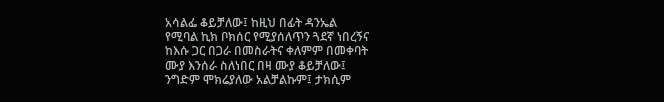አሳልፌ ቆይቻለው፤ ከዚህ በፊት ዳንኤል
የሚባል ኪክ ቦክሰር የሚያሰለጥን ጓደኛ ነበረኝና
ከእሱ ጋር በጋራ በመስራትና ቀለምም በመቀባት
ሙያ እንሰራ ስለነበር በዛ ሙያ ቆይቻለው፤
ንግድም ሞክሬያለው አልቻልኩም፤ ታክሲም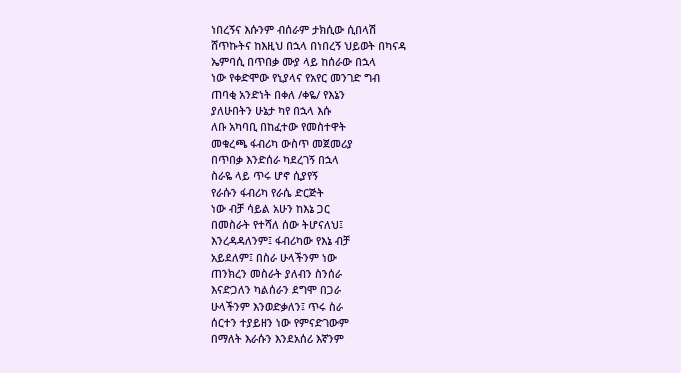ነበረኝና እሱንም ብሰራም ታክሲው ሲበላሽ
ሸጥኩትና ከእዚህ በኋላ በነበረኝ ህይወት በካናዳ
ኤምባሲ በጥበቃ ሙያ ላይ ከሰራው በኋላ
ነው የቀድሞው የኒያላና የአየር መንገድ ግብ
ጠባቂ አንድነት በቀለ /ቀዬ/ የእኔን
ያለሁበትን ሁኔታ ካየ በኋላ እሱ
ለቡ አካባቢ በከፈተው የመስተዋት
መቁረጫ ፋብሪካ ውስጥ መጀመሪያ
በጥበቃ እንድሰራ ካደረገኝ በኋላ
ስራዬ ላይ ጥሩ ሆኖ ሲያየኝ
የራሱን ፋብሪካ የራሴ ድርጅት
ነው ብቻ ሳይል አሁን ከእኔ ጋር
በመስራት የተሻለ ሰው ትሆናለህ፤
እንረዳዳለንም፤ ፋብሪካው የእኔ ብቻ
አይደለም፤ በስራ ሁላችንም ነው
ጠንክረን መስራት ያለብን ስንሰራ
እናድጋለን ካልሰራን ደግሞ በጋራ
ሁላችንም እንወድቃለን፤ ጥሩ ስራ
ሰርተን ተያይዘን ነው የምናድገውም
በማለት እራሱን እንደአሰሪ እኛንም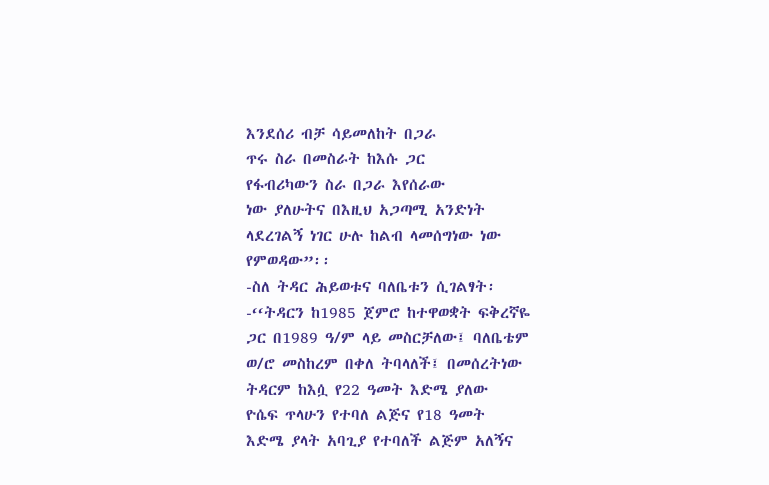እንደሰሪ ብቻ ሳይመለከት በጋራ
ጥሩ ስራ በመስራት ከእሱ ጋር
የፋብሪካውን ስራ በጋራ እየሰራው
ነው ያለሁትና በእዚህ አጋጣሚ አንድነት
ላደረገልኝ ነገር ሁሉ ከልብ ላመሰግነው ነው
የምወዳው”፡፡
-ስለ ትዳር ሕይወቱና ባለቤቱን ሲገልፃት፡
-‘‘ትዳርን ከ1985 ጀምሮ ከተዋወቋት ፍቅረኛዬ
ጋር በ1989 ዓ/ም ላይ መስርቻለው፤ ባለቤቴም
ወ/ሮ መስከረም በቀለ ትባላለች፤ በመሰረትነው
ትዳርም ከእሷ የ22 ዓመት እድሜ ያለው
ዮሴፍ ጥላሁን የተባለ ልጅና የ18 ዓመት
እድሜ ያላት አባጊያ የተባለች ልጅም አለኝና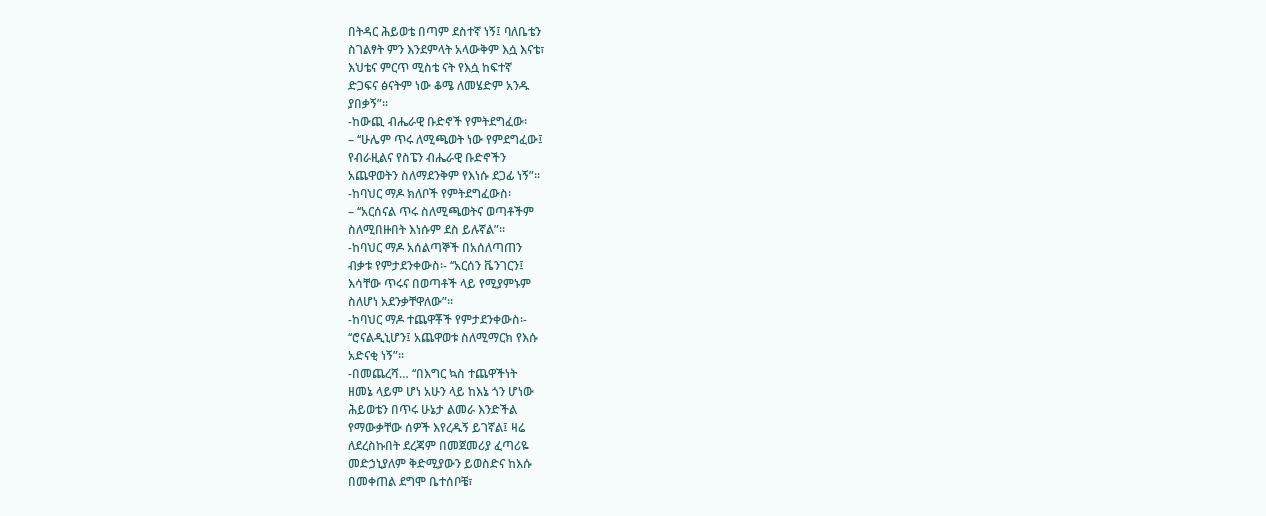በትዳር ሕይወቴ በጣም ደስተኛ ነኝ፤ ባለቤቴን
ስገልፃት ምን እንደምላት አላውቅም እሷ እናቴ፣
እህቴና ምርጥ ሚስቴ ናት የእሷ ከፍተኛ
ድጋፍና ፅናትም ነው ቆሜ ለመሄድም አንዱ
ያበቃኝ”፡፡
-ከውጪ ብሔራዊ ቡድኖች የምትደግፈው፡
– ‘‘ሁሌም ጥሩ ለሚጫወት ነው የምደግፈው፤
የብራዚልና የስፔን ብሔራዊ ቡድኖችን
አጨዋወትን ስለማደንቅም የእነሱ ደጋፊ ነኝ”፡፡
-ከባህር ማዶ ክለቦች የምትደግፈውስ፡
– ‘‘አርሰናል ጥሩ ስለሚጫወትና ወጣቶችም
ስለሚበዙበት እነሱም ደስ ይሉኛል”፡፡
-ከባህር ማዶ አሰልጣኞች በአሰለጣጠን
ብቃቱ የምታደንቀውስ፡- ‘‘አርሰን ቬንገርን፤
እሳቸው ጥሩና በወጣቶች ላይ የሚያምኑም
ስለሆነ አደንቃቸዋለው”፡፡
-ከባህር ማዶ ተጨዋቾች የምታደንቀውስ፡-
‘‘ሮናልዲኒሆን፤ አጨዋወቱ ስለሚማርክ የእሱ
አድናቂ ነኝ”፡፡
-በመጨረሻ… ‘‘በእግር ኳስ ተጨዋችነት
ዘመኔ ላይም ሆነ አሁን ላይ ከእኔ ጎን ሆነው
ሕይወቴን በጥሩ ሁኔታ ልመራ እንድችል
የማውቃቸው ሰዎች እየረዱኝ ይገኛል፤ ዛሬ
ለደረስኩበት ደረጃም በመጀመሪያ ፈጣሪዬ
መድኃኒያለም ቅድሚያውን ይወስድና ከእሱ
በመቀጠል ደግሞ ቤተሰቦቼ፣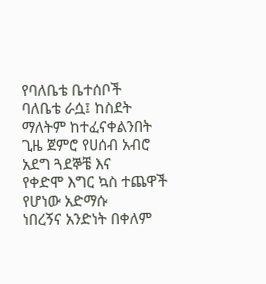የባለቤቴ ቤተሰቦች
ባለቤቴ ራሷ፤ ከስደት ማለትም ከተፈናቀልንበት
ጊዜ ጀምሮ የሀሰብ አብሮ አደግ ጓደኞቼ እና
የቀድሞ እግር ኳስ ተጨዋች የሆነው አድማሱ
ነበረኝና አንድነት በቀለም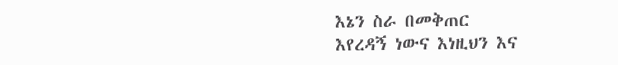እኔን ስራ በመቅጠር
እየረዳኝ ነውና እነዚህን እና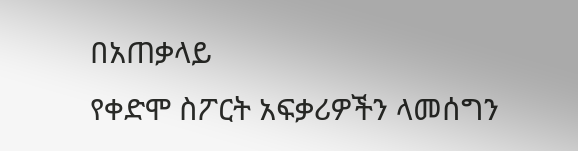በአጠቃላይ
የቀድሞ ስፖርት አፍቃሪዎችን ላመሰግን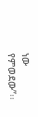ነው
የምወደው”፡፡